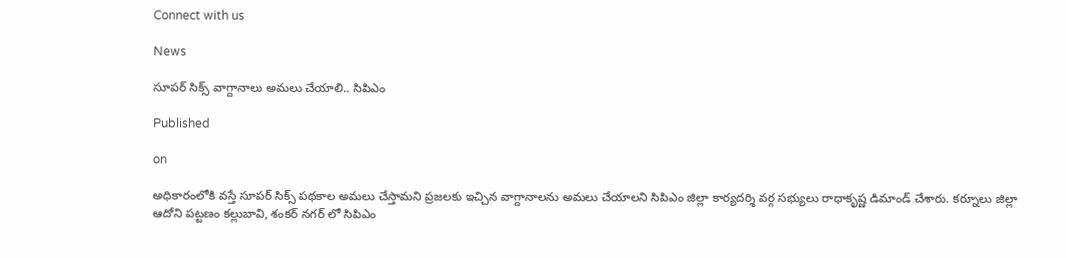Connect with us

News

సూపర్ సిక్స్ వాగ్దానాలు అమలు చేయాలి.. సిపిఎం

Published

on

అధికారంలోకి వస్తే సూపర్ సిక్స్ పథకాల అమలు చేస్తామని ప్రజలకు ఇచ్చిన వాగ్దానాలను అమలు చేయాలని సిపిఎం జిల్లా కార్యదర్శి వర్గ సభ్యులు రాధాకృష్ణ డిమాండ్ చేశారు. కర్నూలు జిల్లా ఆదోని పట్టణం కల్లుబావి, శంకర్ నగర్ లో సిపిఎం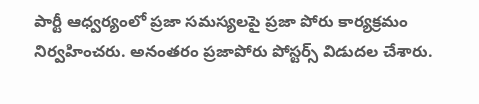పార్టీ ఆధ్వర్యంలో ప్రజా సమస్యలపై ప్రజా పోరు కార్యక్రమం నిర్వహించరు. అనంతరం ప్రజాపోరు పోస్టర్స్ విడుదల చేశారు.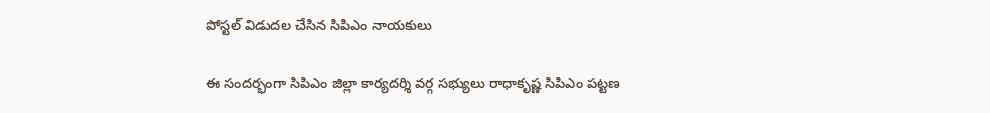పోస్టల్ విడుదల చేసిన సిపిఎం నాయకులు

ఈ సందర్భంగా సిపిఎం జిల్లా కార్యదర్శి వర్గ సభ్యులు రాధాకృష్ణ సిపిఎం పట్టణ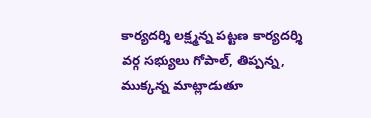కార్యదర్శి లక్ష్మన్న పట్టణ కార్యదర్శి వర్గ సభ్యులు గోపాల్, తిప్పన్న, ముక్కన్న మాట్లాడుతూ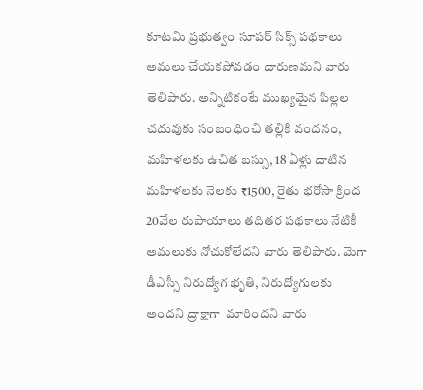కూటమి ప్రభుత్వం సూపర్ సిక్స్ పథకాలు అమలు చేయకపోవడం దారుణమని వారు తెలిపారు. అన్నిటికంటే ముఖ్యమైన పిల్లల చదువుకు సంబంధించి తల్లికి వందనం, మహిళలకు ఉచిత బస్సు, 18 ఏళ్లు దాటిన మహిళలకు నెలకు ₹1500, రైతు భరోసా క్రింద 20వేల రుపాయాలు తదితర పథకాలు నేటికీ అమలుకు నోచుకోలేదని వారు తెలిపారు. మెగా డీఎస్సీ నిరుద్యోగ భృతి, నిరుద్యోగులకు అందని ద్రాక్షాగా  మారిందని వారు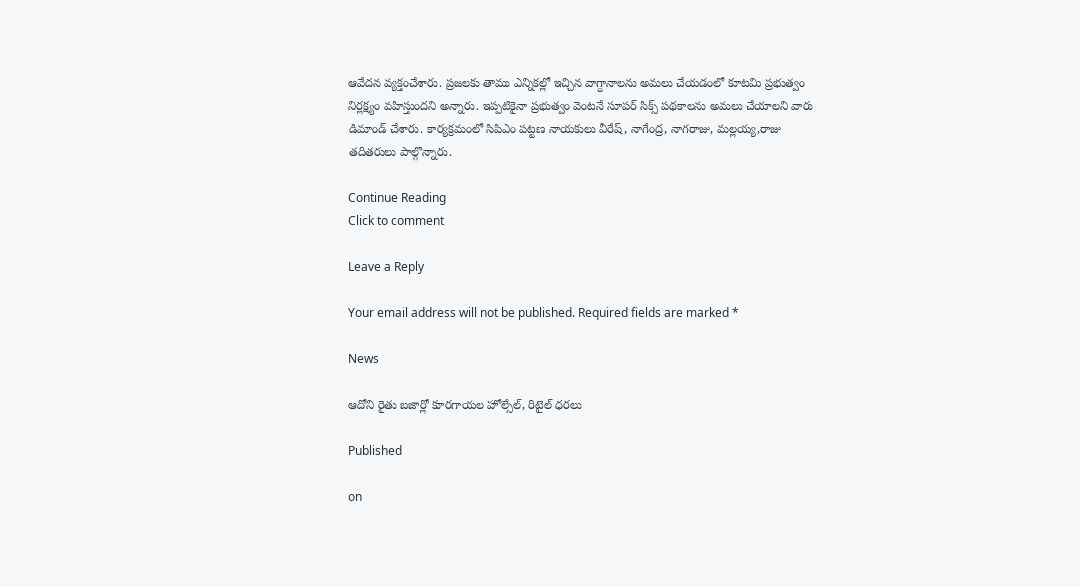ఆవేదన వ్యక్తంచేశారు. ప్రజలకు తాము ఎన్నికల్లో ఇచ్చిన వాగ్దానాలను అమలు చేయడంలో కూటమి ప్రభుత్వం నిర్లక్ష్యం వహిస్తుందని అన్నారు. ఇప్పటికైనా ప్రభుత్వం వెంటనే సూపర్ సిక్స్ పథకాలను అమలు చేయాలని వారు డిమాండ్ చేశారు. కార్యక్రమంలో సిపిఎం పట్టణ నాయకులు వీరేష్, నాగేంద్ర, నాగరాజు, మల్లయ్య,రాజు తదితరులు పాల్గొన్నారు.

Continue Reading
Click to comment

Leave a Reply

Your email address will not be published. Required fields are marked *

News

ఆదోని రైతు బజార్లో కూరగాయల హోల్సేల్, రిటైల్ ధరలు

Published

on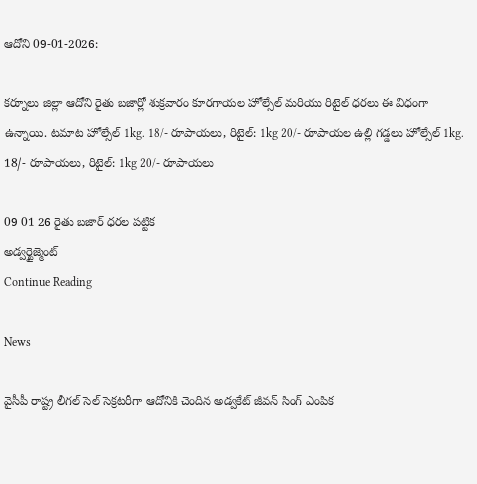ఆదోని 09-01-2026:

కర్నూలు జిల్లా ఆదోని రైతు బజార్లో శుక్రవారం కూరగాయల హోల్సేల్ మరియు రిటైల్ ధరలు ఈ విధంగా ఉన్నాయి. టమాట హోల్సేల్ 1kg. 18/- రూపాయలు, రిటైల్: 1kg 20/- రూపాయల ఉల్లి గడ్డలు హోల్సేల్ 1kg. 18/- రూపాయలు, రిటైల్: 1kg 20/- రూపాయలు

09 01 26 రైతు బజార్ ధరల పట్టిక
అడ్వర్టైజ్మెంట్
Continue Reading

News

వైసీపీ రాష్ట్ర లీగల్ సెల్ సెక్రటరీగా ఆదోనికి చెందిన అడ్వకేట్ జీవన్ సింగ్ ఎంపిక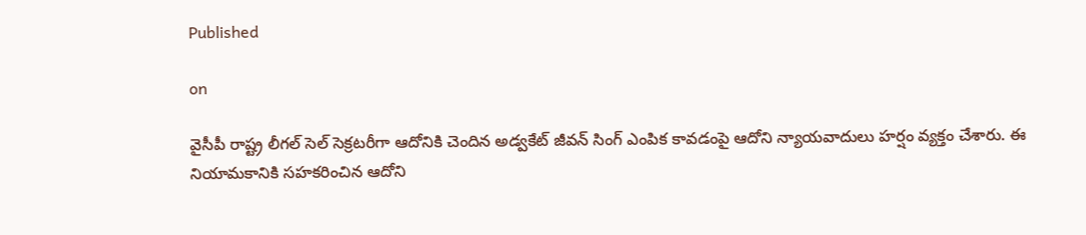Published

on

వైసీపీ రాష్ట్ర లీగల్ సెల్ సెక్రటరీగా ఆదోనికి చెందిన అడ్వకేట్ జీవన్ సింగ్ ఎంపిక కావడంపై ఆదోని న్యాయవాదులు హర్షం వ్యక్తం చేశారు. ఈ నియామకానికి సహకరించిన ఆదోని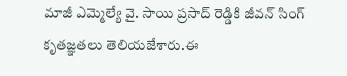మాజీ ఎమ్మెల్యే వై. సాయి ప్రసాద్ రెడ్డికి జీవన్ సింగ్ కృతజ్ఞతలు తెలియజేశారు.ఈ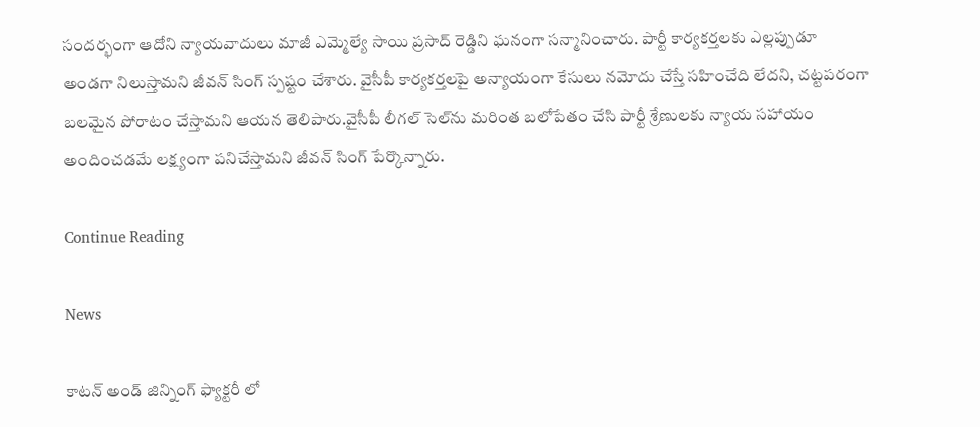సందర్భంగా ఆదోని న్యాయవాదులు మాజీ ఎమ్మెల్యే సాయి ప్రసాద్ రెడ్డిని ఘనంగా సన్మానించారు. పార్టీ కార్యకర్తలకు ఎల్లప్పుడూ అండగా నిలుస్తామని జీవన్ సింగ్ స్పష్టం చేశారు. వైసీపీ కార్యకర్తలపై అన్యాయంగా కేసులు నమోదు చేస్తే సహించేది లేదని, చట్టపరంగా బలమైన పోరాటం చేస్తామని ఆయన తెలిపారు.వైసీపీ లీగల్ సెల్‌ను మరింత బలోపేతం చేసి పార్టీ శ్రేణులకు న్యాయ సహాయం అందించడమే లక్ష్యంగా పనిచేస్తామని జీవన్ సింగ్ పేర్కొన్నారు.

Continue Reading

News

కాటన్ అండ్ జిన్నింగ్ ఫ్యాక్టరీ లో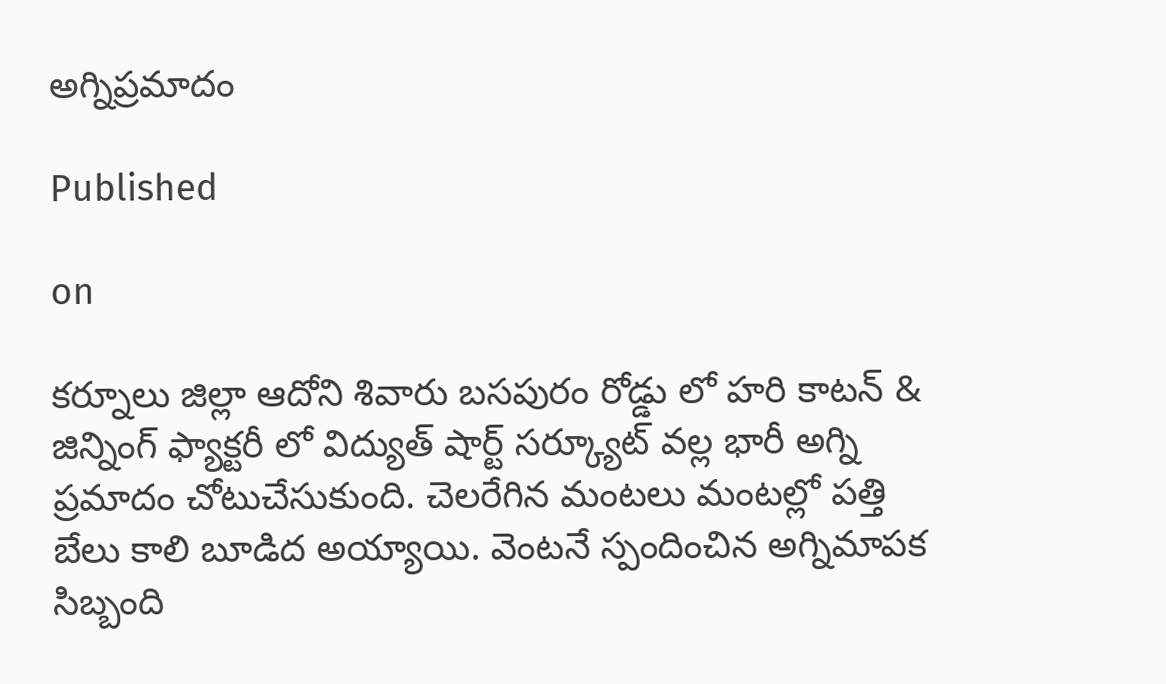అగ్నిప్రమాదం

Published

on

కర్నూలు జిల్లా ఆదోని శివారు బసపురం రోడ్డు లో హరి కాటన్ & జిన్నింగ్ ఫ్యాక్టరీ లో విద్యుత్ షార్ట్ సర్క్యూట్ వల్ల భారీ అగ్ని ప్రమాదం చోటుచేసుకుంది. చెలరేగిన మంటలు మంటల్లో పత్తి బేలు కాలి బూడిద అయ్యాయి. వెంటనే స్పందించిన అగ్నిమాపక సిబ్బంది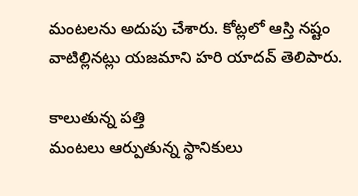మంటలను అదుపు చేశారు. కోట్లలో ఆస్తి నష్టం వాటిల్లినట్లు యజమాని హరి యాదవ్ తెలిపారు.

కాలుతున్న పత్తి
మంటలు ఆర్పుతున్న స్థానికులు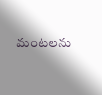మంటలను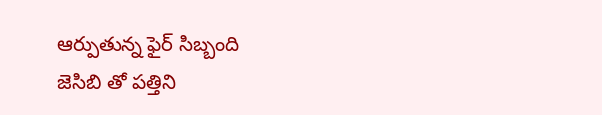ఆర్పుతున్న ఫైర్ సిబ్బంది
జెసిబి తో పత్తిని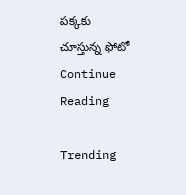పక్కకు చూస్తున్న ఫోటో
Continue Reading

Trending